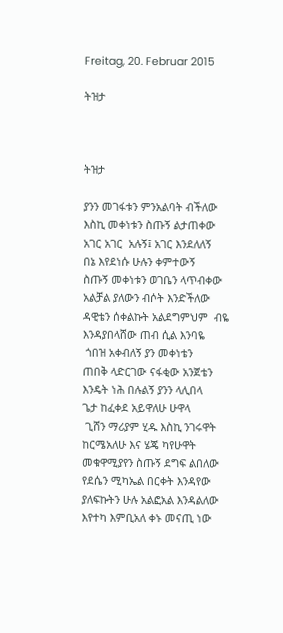Freitag, 20. Februar 2015

ትዝታ



ትዝታ

ያንን መገፋቱን ምንአልባት ብችለው
እስኪ መቀነቱን ስጡኝ ልታጠቀው
አገር አገር  አሉኝ፤ አገር እንደለለኝ
በኔ እየደነሱ ሁሉን ቀምተውኝ
ስጡኝ መቀነቱን ወገቤን ላጥብቀው
አልቻል ያለውን ብሶት እንድችለው
ዳዊቴን ሰቀልኩት አልደግምህም  ብዬ
እንዳያበላሸው ጠብ ሲል እንባዬ
 ጎበዝ አቀብለኝ ያን መቀነቴን
ጠበቅ ላድርገው ናፋቂው አንጀቴን
እንዴት ነሕ በሉልኝ ያንን ላሊበላ
ጌታ ከፈቀደ አይዋለሁ ሁዋላ
 ጊሸን ማሪያም ሂዱ እስኪ ንገሩዋት
ከርሜአለሁ እና ሄጄ ካየሁዋት
መቁዋሚያየን ስጡኝ ደግፍ ልበለው
የደሴን ሚካኤል በርቀት እንዳየው
ያለፍኩትን ሁሉ አልፎአል እንዳልለው
እየተካ እምቢአለ ቀኑ መናጢ ነው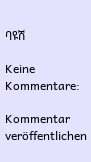ባዩሽ

Keine Kommentare:

Kommentar veröffentlichen